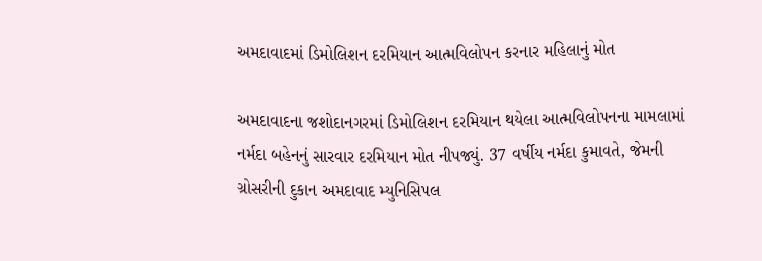અમદાવાદમાં ડિમોલિશન દરમિયાન આત્મવિલોપન કરનાર મહિલાનું મોત

અમદાવાદના જશોદાનગરમાં ડિમોલિશન દરમિયાન થયેલા આત્મવિલોપનના મામલામાં નર્મદા બહેનનું સારવાર દરમિયાન મોત નીપજ્યું. 37 વર્ષીય નર્મદા કુમાવતે, જેમની ગ્રોસરીની દુકાન અમદાવાદ મ્યુનિસિપલ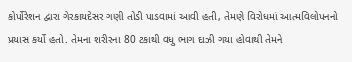કોર્પોરેશન દ્વારા ગેરકાયદેસર ગણી તોડી પાડવામાં આવી હતી, તેમણે વિરોધમાં આત્મવિલોપનનો પ્રયાસ કર્યો હતો. તેમના શરીરના 80 ટકાથી વધુ ભાગ દાઝી ગયા હોવાથી તેમને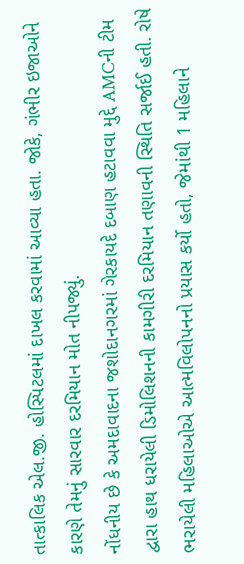તાત્કાલિક એલ.જી. હોસ્પિટલમાં દાખલ કરવામાં આવ્યા હતા. જોકે, ગંભીર ઇજાઓને કારણે તેમનું સારવાર દરમિયાન મોત નીપજ્યું.
નોંધનીય છે કે અમદાવાદના જશોદાનગરમાં ગેરકાયદે દબાણ હટાવવા મુદ્દે AMCની ટીમ દ્વારા હાથ ધરાયેલી ડિમોલિશનની કામગીરી દરમિયાન તણાવની સ્થિતિ સર્જાઈ હતી. રોષે ભરાયેલી મહિલાઓએ આત્મવિલોપનનો પ્રયાસ કર્યો હતો, જેમાંથી 1 મહિલાને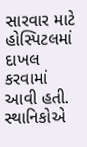સારવાર માટે હોસ્પિટલમાં દાખલ કરવામાં આવી હતી. સ્થાનિકોએ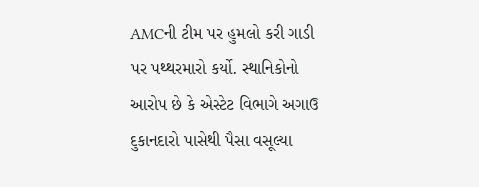AMCની ટીમ પર હુમલો કરી ગાડી પર પથ્થરમારો કર્યો. સ્થાનિકોનો આરોપ છે કે એસ્ટેટ વિભાગે અગાઉ દુકાનદારો પાસેથી પૈસા વસૂલ્યા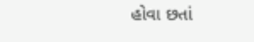હોવા છતાં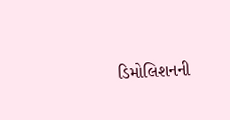ડિમોલિશનની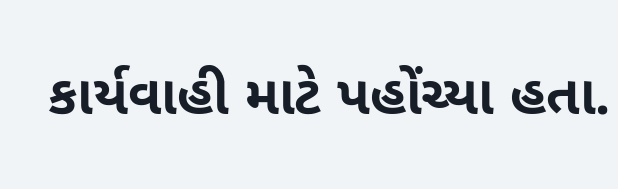કાર્યવાહી માટે પહોંચ્યા હતા.